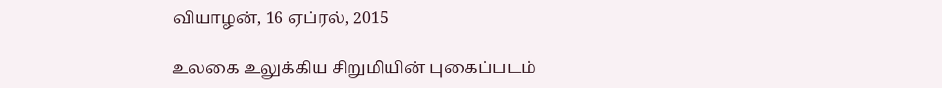வியாழன், 16 ஏப்ரல், 2015

உலகை உலுக்கிய சிறுமியின் புகைப்படம்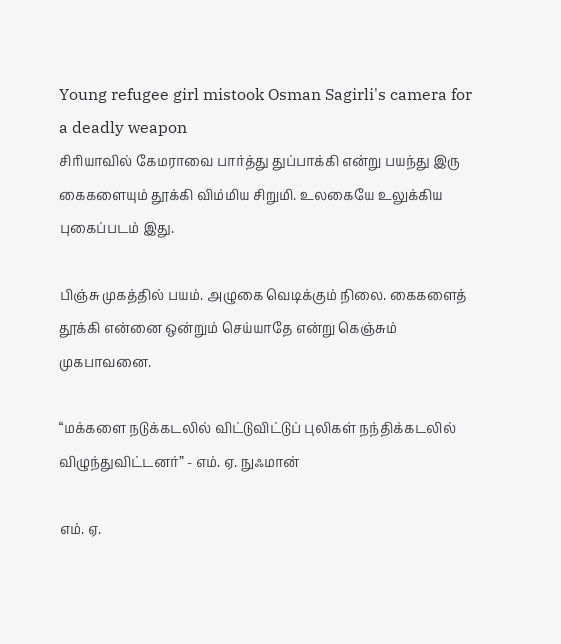Young refugee girl mistook Osman Sagirli's camera for a deadly weapon
சிரியாவில் கேமராவை பார்த்து துப்பாக்கி என்று பயந்து இரு கைகளையும் தூக்கி விம்மிய சிறுமி. உலகையே உலுக்கிய புகைப்படம் இது.

பிஞ்சு முகத்தில் பயம். அழுகை வெடிக்கும் நிலை. கைகளைத் தூக்கி என்னை ஒன்றும் செய்யாதே என்று கெஞ்சும் முகபாவனை.

“மக்களை நடுக்கடலில் விட்டுவிட்டுப் புலிகள் நந்திக்கடலில் விழுந்துவிட்டனர்” - எம். ஏ. நுஃமான்

எம். ஏ.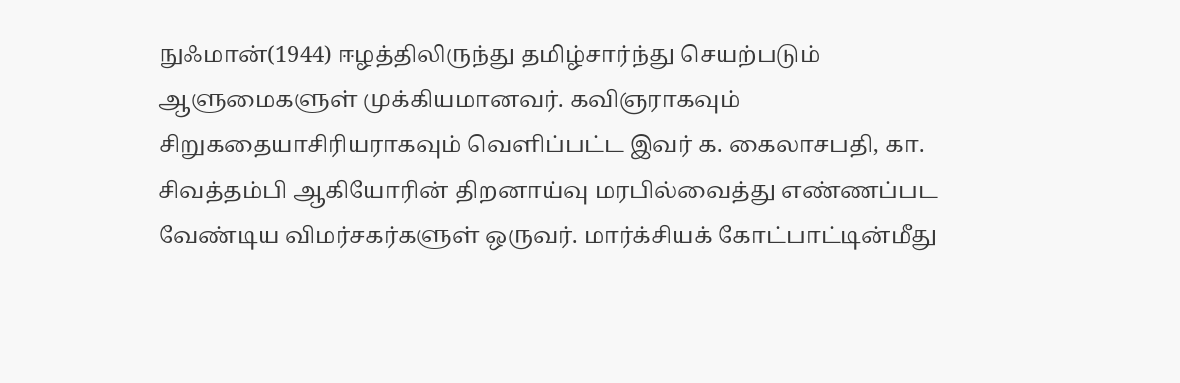நுஃமான்(1944) ஈழத்திலிருந்து தமிழ்சார்ந்து செயற்படும் ஆளுமைகளுள் முக்கியமானவர். கவிஞராகவும் சிறுகதையாசிரியராகவும் வெளிப்பட்ட இவர் க. கைலாசபதி, கா. சிவத்தம்பி ஆகியோரின் திறனாய்வு மரபில்வைத்து எண்ணப்பட வேண்டிய விமர்சகர்களுள் ஒருவர். மார்க்சியக் கோட்பாட்டின்மீது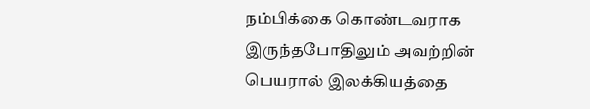நம்பிக்கை கொண்டவராக இருந்தபோதிலும் அவற்றின் பெயரால் இலக்கியத்தை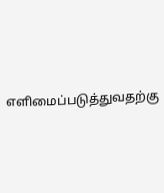எளிமைப்படுத்துவதற்கு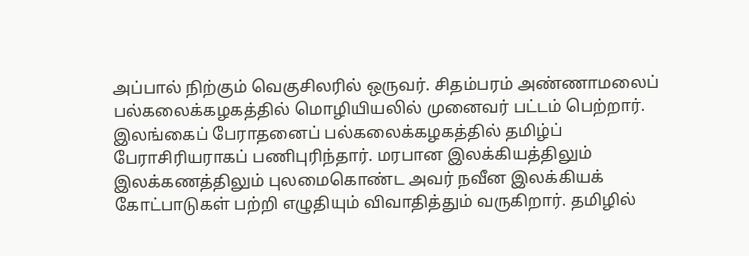அப்பால் நிற்கும் வெகுசிலரில் ஒருவர். சிதம்பரம் அண்ணாமலைப் பல்கலைக்கழகத்தில் மொழியியலில் முனைவர் பட்டம் பெற்றார். இலங்கைப் பேராதனைப் பல்கலைக்கழகத்தில் தமிழ்ப் பேராசிரியராகப் பணிபுரிந்தார். மரபான இலக்கியத்திலும் இலக்கணத்திலும் புலமைகொண்ட அவர் நவீன இலக்கியக் கோட்பாடுகள் பற்றி எழுதியும் விவாதித்தும் வருகிறார். தமிழில்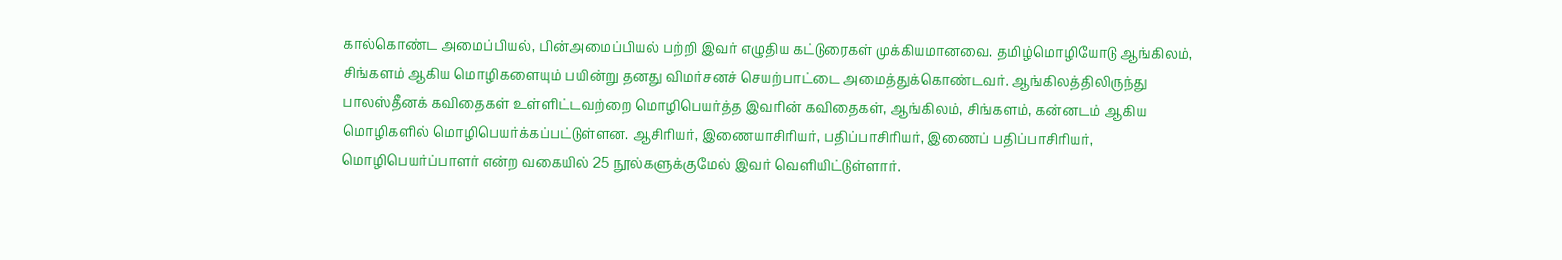கால்கொண்ட அமைப்பியல், பின்அமைப்பியல் பற்றி இவர் எழுதிய கட்டுரைகள் முக்கியமானவை. தமிழ்மொழியோடு ஆங்கிலம், சிங்களம் ஆகிய மொழிகளையும் பயின்று தனது விமர்சனச் செயற்பாட்டை அமைத்துக்கொண்டவர். ஆங்கிலத்திலிருந்து பாலஸ்தீனக் கவிதைகள் உள்ளிட்டவற்றை மொழிபெயர்த்த இவரின் கவிதைகள், ஆங்கிலம், சிங்களம், கன்னடம் ஆகிய மொழிகளில் மொழிபெயர்க்கப்பட்டுள்ளன. ஆசிரியர், இணையாசிரியர், பதிப்பாசிரியர், இணைப் பதிப்பாசிரியர், மொழிபெயர்ப்பாளர் என்ற வகையில் 25 நூல்களுக்குமேல் இவர் வெளியிட்டுள்ளார்.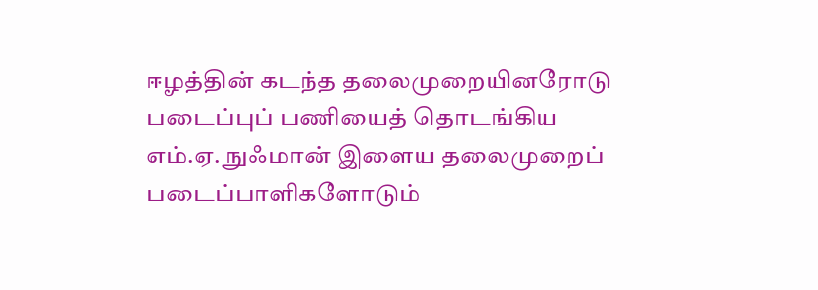ஈழத்தின் கடந்த தலைமுறையினரோடு படைப்புப் பணியைத் தொடங்கிய எம்.ஏ. நுஃமான் இளைய தலைமுறைப் படைப்பாளிகளோடும்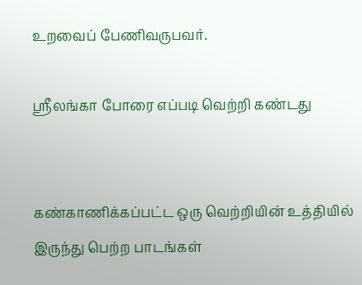உறவைப் பேணிவருபவர்.

ஸ்ரீலங்கா போரை எப்படி வெற்றி கண்டது


கண்காணிக்கப்பட்ட ஒரு வெற்றியின் உத்தியில் இருந்து பெற்ற பாடங்கள்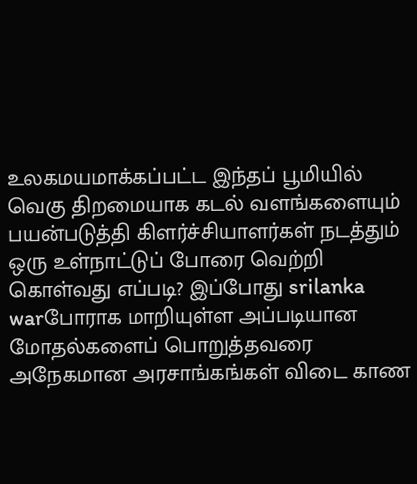உலகமயமாக்கப்பட்ட இந்தப் பூமியில் வெகு திறமையாக கடல் வளங்களையும் பயன்படுத்தி கிளர்ச்சியாளர்கள் நடத்தும் ஒரு உள்நாட்டுப் போரை வெற்றி கொள்வது எப்படி? இப்போது srilanka warபோராக மாறியுள்ள அப்படியான மோதல்களைப் பொறுத்தவரை அநேகமான அரசாங்கங்கள் விடை காண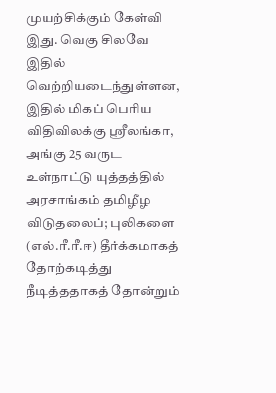முயற்சிக்கும் கேள்வி இது. வெகு சிலவே இதில் வெற்றியடைந்துள்ளன, இதில் மிகப் பெரிய விதிவிலக்கு ஸ்ரீலங்கா, அங்கு 25 வருட உள்நாட்டு யுத்தத்தில் அரசாங்கம் தமிழீழ விடுதலைப்; புலிகளை (எல்.ரீ.ரீ.ஈ) தீர்க்கமாகத் தோற்கடித்து நீடித்ததாகத் தோன்றும்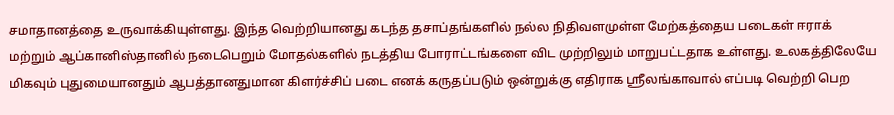சமாதானத்தை உருவாக்கியுள்ளது. இந்த வெற்றியானது கடந்த தசாப்தங்களில் நல்ல நிதிவளமுள்ள மேற்கத்தைய படைகள் ஈராக் மற்றும் ஆப்கானிஸ்தானில் நடைபெறும் மோதல்களில் நடத்திய போராட்டங்களை விட முற்றிலும் மாறுபட்டதாக உள்ளது. உலகத்திலேயே மிகவும் புதுமையானதும் ஆபத்தானதுமான கிளர்ச்சிப் படை எனக் கருதப்படும் ஒன்றுக்கு எதிராக ஸ்ரீலங்காவால் எப்படி வெற்றி பெற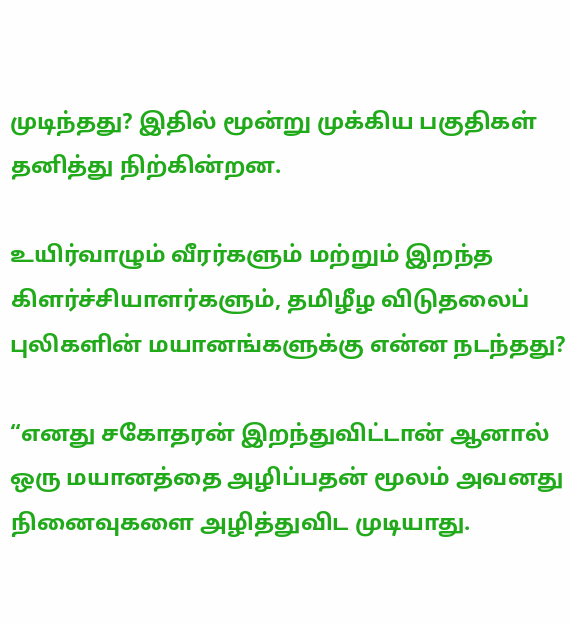முடிந்தது? இதில் மூன்று முக்கிய பகுதிகள் தனித்து நிற்கின்றன.

உயிர்வாழும் வீரர்களும் மற்றும் இறந்த கிளர்ச்சியாளர்களும், தமிழீழ விடுதலைப் புலிகளின் மயானங்களுக்கு என்ன நடந்தது?

“எனது சகோதரன் இறந்துவிட்டான் ஆனால் ஒரு மயானத்தை அழிப்பதன் மூலம் அவனது நினைவுகளை அழித்துவிட முடியாது.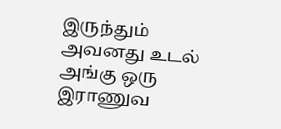இருந்தும் அவனது உடல் அங்கு ஒரு இராணுவ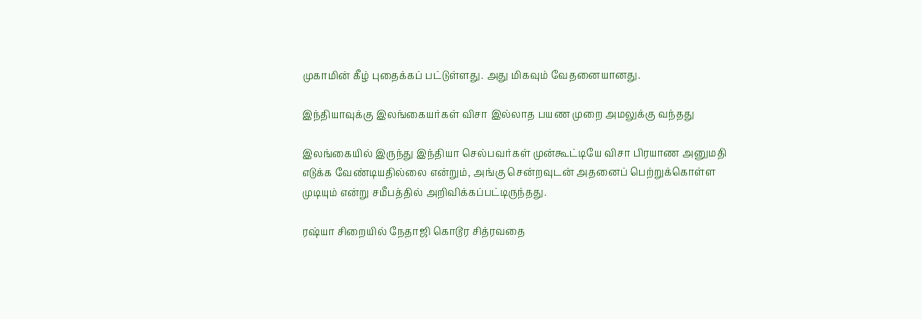முகாமின் கீழ் புதைக்கப் பட்டுள்ளது. அது மிகவும் வேதனையானது.

இந்தியாவுக்கு இலங்கையர்கள் விசா இல்லாத பயண முறை அமலுக்கு வந்தது

இலங்கையில் இருந்து இந்தியா செல்பவர்கள் முன்கூட்டியே விசா பிரயாண அனுமதி எடுக்க வேண்டியதில்லை என்றும், அங்கு சென்றவுடன் அதனைப் பெற்றுக்கொள்ள முடியும் என்று சமீபத்தில் அறிவிக்கப்பட்டிருந்தது.

ரஷ்யா சிறையில் நேதாஜி கொடூர சித்ரவதை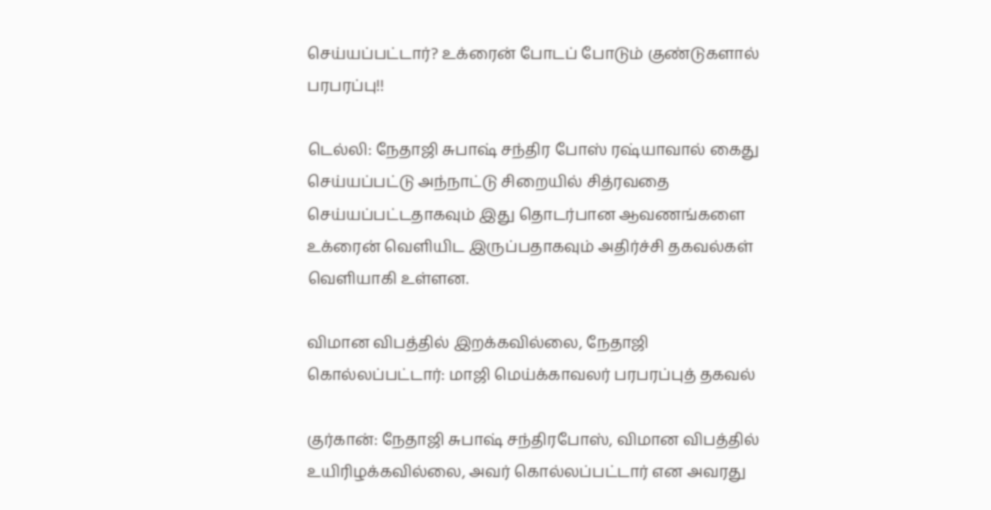செய்யப்பட்டார்? உக்ரைன் போடப் போடும் குண்டுகளால் பரபரப்பு!!

டெல்லி: நேதாஜி சுபாஷ் சந்திர போஸ் ரஷ்யாவால் கைது செய்யப்பட்டு அந்நாட்டு சிறையில் சித்ரவதை செய்யப்பட்டதாகவும் இது தொடர்பான ஆவணங்களை உக்ரைன் வெளியிட இருப்பதாகவும் அதிர்ச்சி தகவல்கள் வெளியாகி உள்ளன.

விமான விபத்தில் இறக்கவில்லை, நேதாஜி கொல்லப்பட்டார்: மாஜி மெய்க்காவலர் பரபரப்புத் தகவல்

குர்கான்: நேதாஜி சுபாஷ் சந்திரபோஸ், விமான விபத்தில் உயிரிழக்கவில்லை, அவர் கொல்லப்பட்டார் என அவரது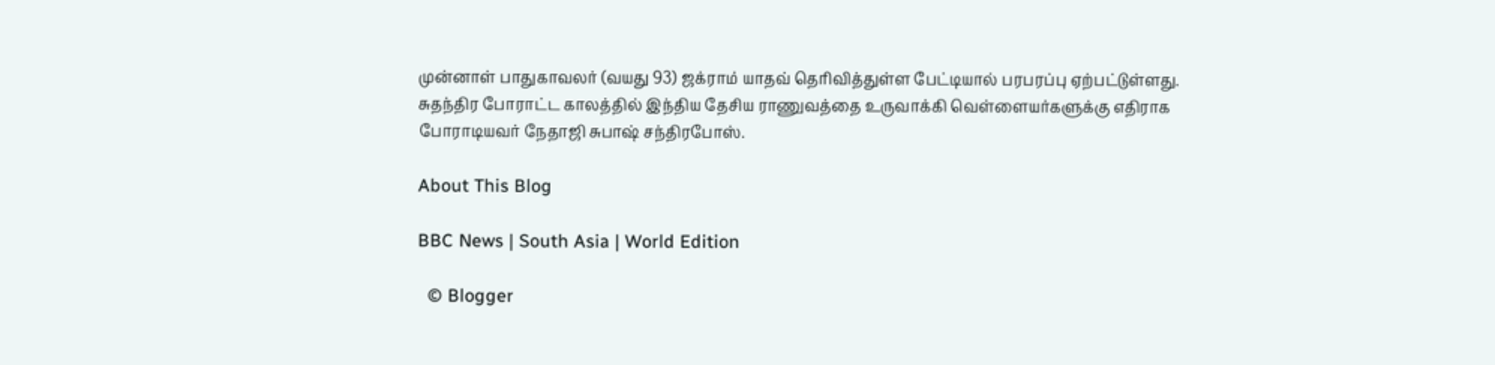முன்னாள் பாதுகாவலர் (வயது 93) ஜக்ராம் யாதவ் தெரிவித்துள்ள பேட்டியால் பரபரப்பு ஏற்பட்டுள்ளது. சுதந்திர போராட்ட காலத்தில் இந்திய தேசிய ராணுவத்தை உருவாக்கி வெள்ளையர்களுக்கு எதிராக போராடியவர் நேதாஜி சுபாஷ் சந்திரபோஸ்.

About This Blog

BBC News | South Asia | World Edition

  © Blogger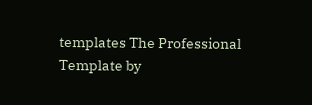templates The Professional Template by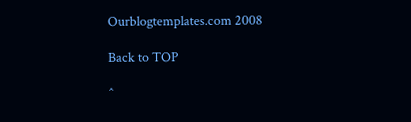Ourblogtemplates.com 2008

Back to TOP

^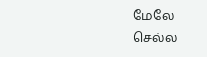மேலே செல்ல